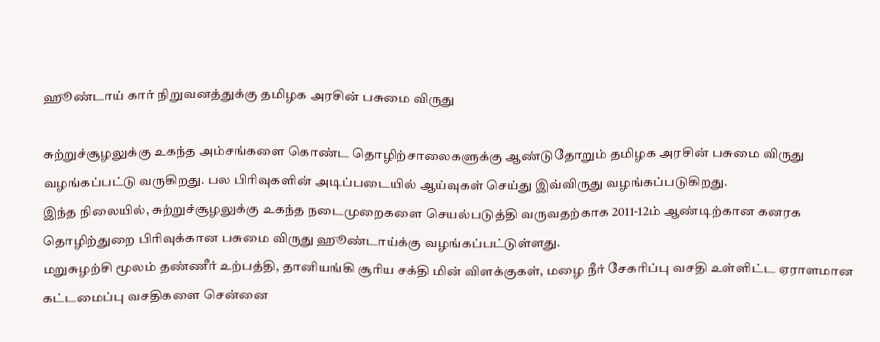ஹூண்டாய் கார் நிறுவனத்துக்கு தமிழக அரசின் பசுமை விருது

சுற்றுச்சூழலுக்கு உகந்த அம்சங்களை கொண்ட தொழிற்சாலைகளுக்கு ஆண்டுதோறும் தமிழக அரசின் பசுமை விருது வழங்கப்பட்டு வருகிறது. பல பிரிவுகளின் அடிப்படையில் ஆய்வுகள் செய்து இவ்விருது வழங்கப்படுகிறது.
இந்த நிலையில், சுற்றுச்சூழலுக்கு உகந்த நடைமுறைகளை செயல்படுத்தி வருவதற்காக 2011-12ம் ஆண்டிற்கான கனரக தொழிற்துறை பிரிவுக்கான பசுமை விருது ஹூண்டாய்க்கு வழங்கப்பட்டுள்ளது.
மறுசுழற்சி மூலம் தண்ணீர் உற்பத்தி, தானியங்கி சூரிய சக்தி மின் விளக்குகள், மழை நீர் சேகரிப்பு வசதி உள்ளிட்ட ஏராளமான கட்டமைப்பு வசதிகளை சென்னை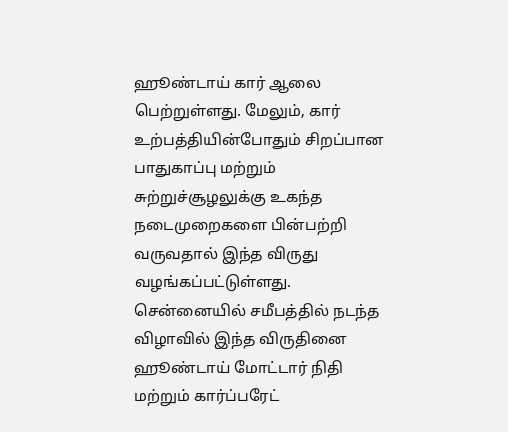ஹூண்டாய் கார் ஆலை பெற்றுள்ளது. மேலும், கார் உற்பத்தியின்போதும் சிறப்பான பாதுகாப்பு மற்றும் சுற்றுச்சூழலுக்கு உகந்த நடைமுறைகளை பின்பற்றி வருவதால் இந்த விருது வழங்கப்பட்டுள்ளது.
சென்னையில் சமீபத்தில் நடந்த விழாவில் இந்த விருதினை ஹூண்டாய் மோட்டார் நிதி மற்றும் கார்ப்பரேட்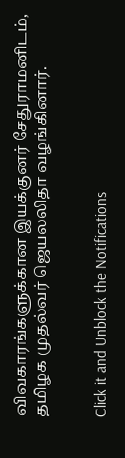விவகாரங்களுக்கான இயக்குனர் சேதுராமனிடம், தமிழக முதல்வர் ஜெயலலிதா வழங்கினார்.


Click it and Unblock the Notifications